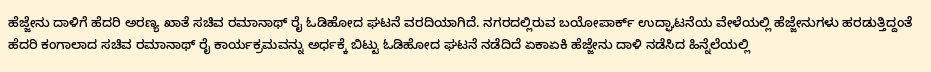ಹೆಜ್ಜೇನು ದಾಳಿಗೆ ಹೆದರಿ ಅರಣ್ಯ ಖಾತೆ ಸಚಿವ ರಮಾನಾಥ್ ರೈ ಓಡಿಹೋದ ಘಟನೆ ವರದಿಯಾಗಿದೆ. ನಗರದಲ್ಲಿರುವ ಬಯೋಪಾರ್ಕ್ ಉದ್ಘಾಟನೆಯ ವೇಳೆಯಲ್ಲಿ ಹೆಜ್ಜೇನುಗಳು ಹರಡುತ್ತಿದ್ದಂತೆ ಹೆದರಿ ಕಂಗಾಲಾದ ಸಚಿವ ರಮಾನಾಥ್ ರೈ ಕಾರ್ಯಕ್ರಮವನ್ನು ಅರ್ಧಕ್ಕೆ ಬಿಟ್ಟು ಓಡಿಹೋದ ಘಟನೆ ನಡೆದಿದೆ ಏಕಾಏಕಿ ಹೆಜ್ಜೇನು ದಾಳಿ ನಡೆಸಿದ ಹಿನ್ನೆಲೆಯಲ್ಲಿ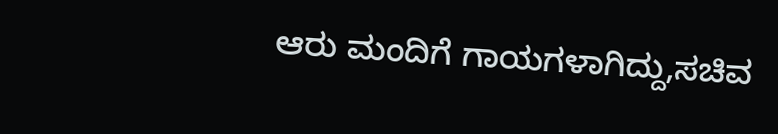ಆರು ಮಂದಿಗೆ ಗಾಯಗಳಾಗಿದ್ದು,ಸಚಿವ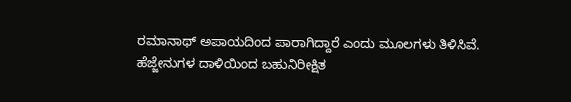ರಮಾನಾಥ್ ಅಪಾಯದಿಂದ ಪಾರಾಗಿದ್ದಾರೆ ಎಂದು ಮೂಲಗಳು ತಿಳಿಸಿವೆ. ಹೆಜ್ಜೇನುಗಳ ದಾಳಿಯಿಂದ ಬಹುನಿರೀಕ್ಷಿತ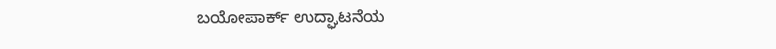ಬಯೋಪಾರ್ಕ್ ಉದ್ಘಾಟನೆಯ